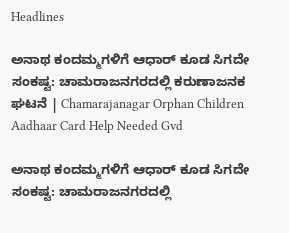Headlines

ಅನಾಥ ಕಂದಮ್ಮಗಳಿಗೆ ಆಧಾರ್ ಕೂಡ ಸಿಗದೇ ಸಂಕಷ್ಟ: ಚಾಮರಾಜನಗರದಲ್ಲಿ ಕರುಣಾಜನಕ ಘಟನೆ | Chamarajanagar Orphan Children Aadhaar Card Help Needed Gvd

ಅನಾಥ ಕಂದಮ್ಮಗಳಿಗೆ ಆಧಾರ್ ಕೂಡ ಸಿಗದೇ ಸಂಕಷ್ಟ: ಚಾಮರಾಜನಗರದಲ್ಲಿ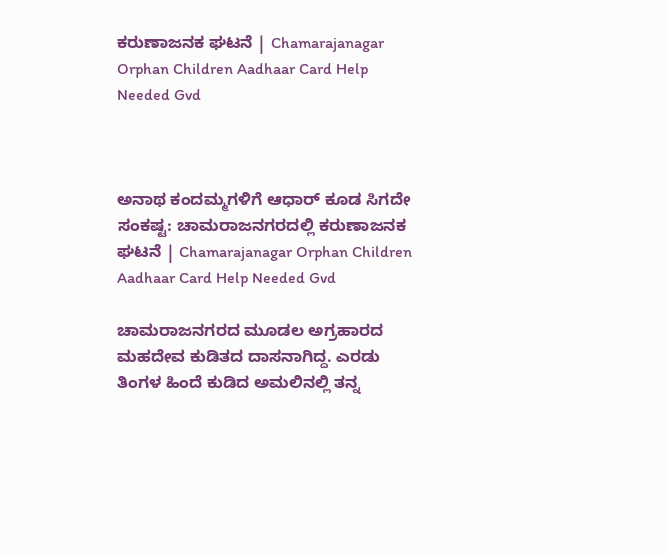ಕರುಣಾಜನಕ ಘಟನೆ | Chamarajanagar Orphan Children Aadhaar Card Help Needed Gvd



ಅನಾಥ ಕಂದಮ್ಮಗಳಿಗೆ ಆಧಾರ್ ಕೂಡ ಸಿಗದೇ ಸಂಕಷ್ಟ: ಚಾಮರಾಜನಗರದಲ್ಲಿ ಕರುಣಾಜನಕ ಘಟನೆ | Chamarajanagar Orphan Children Aadhaar Card Help Needed Gvd

ಚಾಮರಾಜನಗರದ ಮೂಡಲ ಅಗ್ರಹಾರದ ಮಹದೇವ ಕುಡಿತದ ದಾಸನಾಗಿದ್ದ. ಎರಡು ತಿಂಗಳ ಹಿಂದೆ ಕುಡಿದ ಅಮಲಿನಲ್ಲಿ ತನ್ನ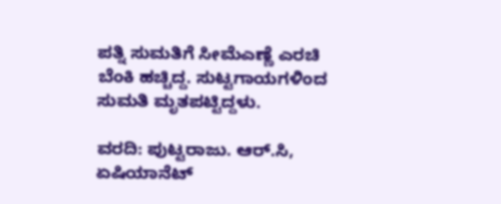ಪತ್ನಿ ಸುಮತಿಗೆ ಸೀಮೆಎಣ್ಣೆ ಎರಚಿ ಬೆಂಕಿ ಹಚ್ಚಿದ್ದ. ಸುಟ್ಟಗಾಯಗಳಿಂದ ಸುಮತಿ ಮೃತಪಟ್ಟಿದ್ದಳು.

ವರದಿ: ಪುಟ್ಟರಾಜು. ಆರ್.ಸಿ, ಏಷಿಯಾನೆಟ್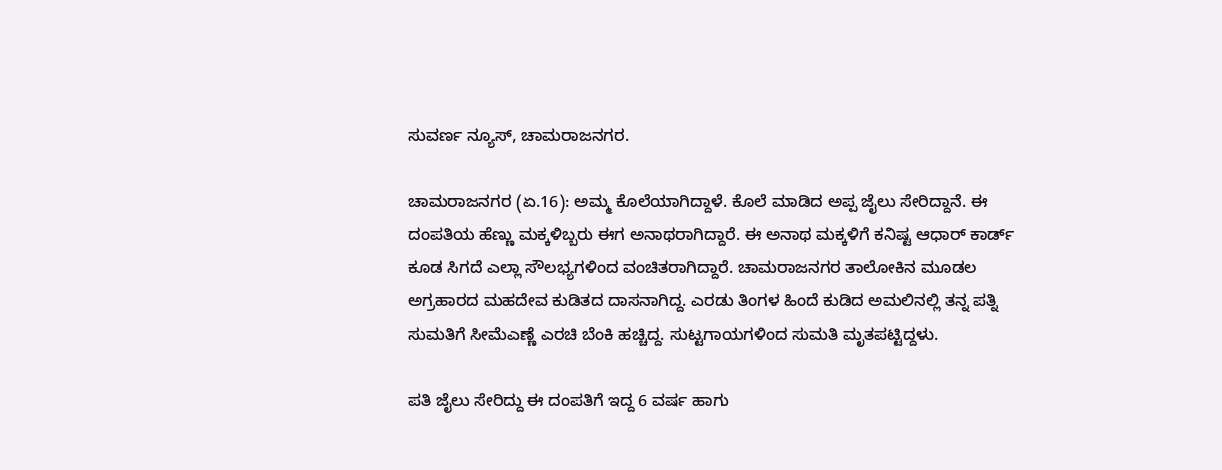ಸುವರ್ಣ ನ್ಯೂಸ್, ಚಾಮರಾಜನಗರ.

ಚಾಮರಾಜನಗರ (ಏ.16): ಅಮ್ಮ ಕೊಲೆಯಾಗಿದ್ದಾಳೆ. ಕೊಲೆ ಮಾಡಿದ ಅಪ್ಪ ಜೈಲು ಸೇರಿದ್ದಾನೆ. ಈ ದಂಪತಿಯ ಹೆಣ್ಣು ಮಕ್ಕಳಿಬ್ಬರು ಈಗ ಅನಾಥರಾಗಿದ್ದಾರೆ. ಈ ಅನಾಥ ಮಕ್ಕಳಿಗೆ ಕನಿಷ್ಟ ಆಧಾರ್ ಕಾರ್ಡ್ ಕೂಡ ಸಿಗದೆ ಎಲ್ಲಾ ಸೌಲಭ್ಯಗಳಿಂದ ವಂಚಿತರಾಗಿದ್ದಾರೆ. ಚಾಮರಾಜನಗರ ತಾಲೋಕಿನ ಮೂಡಲ ಅಗ್ರಹಾರದ ಮಹದೇವ ಕುಡಿತದ ದಾಸನಾಗಿದ್ದ. ಎರಡು ತಿಂಗಳ ಹಿಂದೆ ಕುಡಿದ ಅಮಲಿನಲ್ಲಿ ತನ್ನ ಪತ್ನಿ ಸುಮತಿಗೆ ಸೀಮೆಎಣ್ಣೆ ಎರಚಿ ಬೆಂಕಿ ಹಚ್ಚಿದ್ದ. ಸುಟ್ಟಗಾಯಗಳಿಂದ ಸುಮತಿ ಮೃತಪಟ್ಟಿದ್ದಳು.

ಪತಿ ಜೈಲು ಸೇರಿದ್ದು ಈ ದಂಪತಿಗೆ ಇದ್ದ 6 ವರ್ಷ ಹಾಗು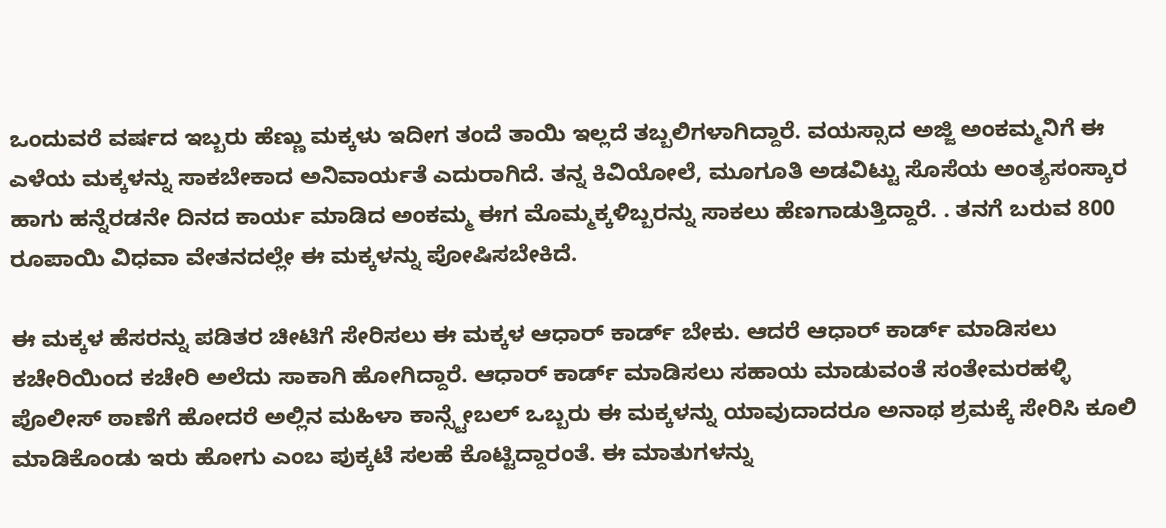ಒಂದುವರೆ ವರ್ಷದ ಇಬ್ಬರು ಹೆಣ್ಣು ಮಕ್ಕಳು ಇದೀಗ ತಂದೆ ತಾಯಿ ಇಲ್ಲದೆ ತಬ್ಬಲಿಗಳಾಗಿದ್ದಾರೆ. ವಯಸ್ಸಾದ ಅಜ್ಜಿ ಅಂಕಮ್ಮನಿಗೆ ಈ ಎಳೆಯ ಮಕ್ಕಳನ್ನು ಸಾಕಬೇಕಾದ ಅನಿವಾರ್ಯತೆ ಎದುರಾಗಿದೆ. ತನ್ನ ಕಿವಿಯೋಲೆ, ಮೂಗೂತಿ ಅಡವಿಟ್ಟು ಸೊಸೆಯ ಅಂತ್ಯಸಂಸ್ಕಾರ ಹಾಗು ಹನ್ನೆರಡನೇ ದಿನದ ಕಾರ್ಯ ಮಾಡಿದ ಅಂಕಮ್ಮ ಈಗ ಮೊಮ್ಮಕ್ಕಳಿಬ್ಬರನ್ನು ಸಾಕಲು ಹೆಣಗಾಡುತ್ತಿದ್ದಾರೆ. . ತನಗೆ ಬರುವ 800 ರೂಪಾಯಿ ವಿಧವಾ ವೇತನದಲ್ಲೇ ಈ ಮಕ್ಕಳನ್ನು ಪೋಷಿಸಬೇಕಿದೆ.

ಈ ಮಕ್ಕಳ ಹೆಸರನ್ನು ಪಡಿತರ ಚೀಟಿಗೆ ಸೇರಿಸಲು ಈ ಮಕ್ಕಳ ಆಧಾರ್ ಕಾರ್ಡ್ ಬೇಕು. ಆದರೆ ಆಧಾರ್ ಕಾರ್ಡ್ ಮಾಡಿಸಲು ಕಚೇರಿಯಿಂದ ಕಚೇರಿ ಅಲೆದು ಸಾಕಾಗಿ ಹೋಗಿದ್ದಾರೆ. ಆಧಾರ್ ಕಾರ್ಡ್ ಮಾಡಿಸಲು ಸಹಾಯ ಮಾಡುವಂತೆ ಸಂತೇಮರಹಳ್ಳಿ ಪೊಲೀಸ್ ಠಾಣೆಗೆ ಹೋದರೆ ಅಲ್ಲಿನ ಮಹಿಳಾ ಕಾನ್ಸ್ಟೇಬಲ್ ಒಬ್ಬರು ಈ ಮಕ್ಕಳನ್ನು ಯಾವುದಾದರೂ ಅನಾಥ ಶ್ರಮಕ್ಕೆ ಸೇರಿಸಿ ಕೂಲಿ ಮಾಡಿಕೊಂಡು ಇರು ಹೋಗು ಎಂಬ ಪುಕ್ಕಟೆ ಸಲಹೆ ಕೊಟ್ಟಿದ್ದಾರಂತೆ. ಈ ಮಾತುಗಳನ್ನು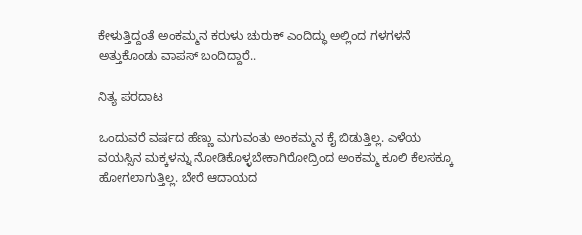ಕೇಳುತ್ತಿದ್ದಂತೆ ಅಂಕಮ್ಮನ ಕರುಳು ಚುರುಕ್ ಎಂದಿದ್ಧು ಅಲ್ಲಿಂದ ಗಳಗಳನೆ ಅತ್ತುಕೊಂಡು ವಾಪಸ್ ಬಂದಿದ್ದಾರೆ..

ನಿತ್ಯ ಪರದಾಟ

ಒಂದುವರೆ ವರ್ಷದ ಹೆಣ್ಣು ಮಗುವಂತು ಅಂಕಮ್ಮನ ಕೈ ಬಿಡುತ್ತಿಲ್ಲ. ಎಳೆಯ ವಯಸ್ಸಿನ ಮಕ್ಕಳನ್ನು ನೋಡಿಕೊಳ್ಳಬೇಕಾಗಿರೋದ್ರಿಂದ ಅಂಕಮ್ಮ ಕೂಲಿ ಕೆಲಸಕ್ಕೂ ಹೋಗಲಾಗುತ್ತಿಲ್ಲ. ಬೇರೆ ಆದಾಯದ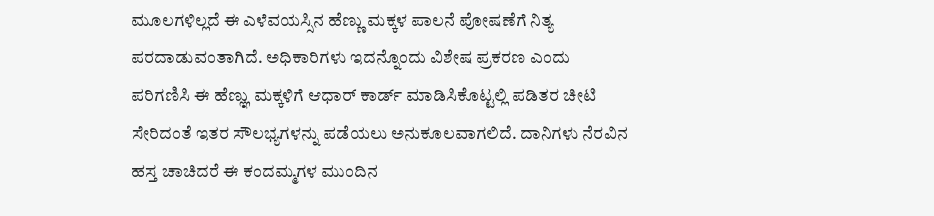ಮೂಲಗಳಿಲ್ಲದೆ ಈ ಎಳೆವಯಸ್ಸಿನ ಹೆಣ್ಣು ಮಕ್ಕಳ ಪಾಲನೆ ಪೋಷಣೆಗೆ ನಿತ್ಯ ಪರದಾಡುವಂತಾಗಿದೆ. ಅಧಿಕಾರಿಗಳು ಇದನ್ನೊಂದು ವಿಶೇಷ ಪ್ರಕರಣ ಎಂದು ಪರಿಗಣಿಸಿ ಈ ಹೆಣ್ಞು ಮಕ್ಕಳಿಗೆ ಆಧಾರ್ ಕಾರ್ಡ್ ಮಾಡಿಸಿಕೊಟ್ಟಲ್ಲಿ ಪಡಿತರ ಚೀಟಿ ಸೇರಿದಂತೆ ಇತರ ಸೌಲಭ್ಯಗಳನ್ನು ಪಡೆಯಲು ಅನುಕೂಲವಾಗಲಿದೆ. ದಾನಿಗಳು ನೆರವಿನ ಹಸ್ತ ಚಾಚಿದರೆ ಈ ಕಂದಮ್ಮಗಳ ಮುಂದಿನ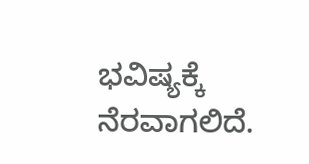ಭವಿಷ್ಯಕ್ಕೆ ನೆರವಾಗಲಿದೆ.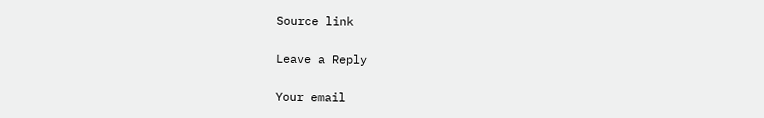Source link

Leave a Reply

Your email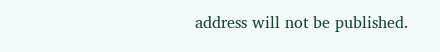address will not be published.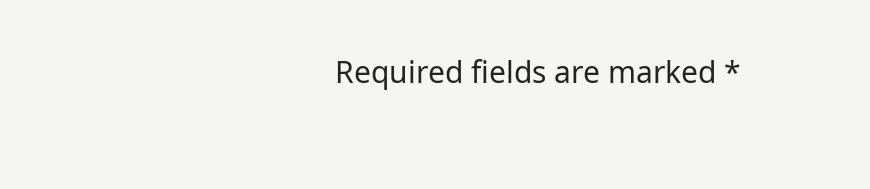Required fields are marked *